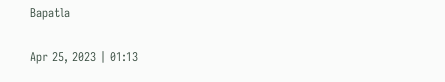Bapatla

Apr 25, 2023 | 01:13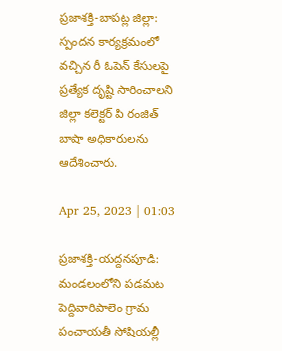ప్రజాశక్తి-బాపట్ల జిల్లా: స్పందన కార్యక్రమంలో వచ్చిన రీ ఓపెన్‌ కేసులపై ప్రత్యేక దృష్టి సారించాలని జిల్లా కలెక్టర్‌ పి రంజిత్‌ బాషా అధికారులను ఆదేశించారు.

Apr 25, 2023 | 01:03

ప్రజాశక్తి-యద్దనపూడి: మండలంలోని పడమట పెద్దివారిపాలెం గ్రామ పంచాయతీ సోషియల్లీ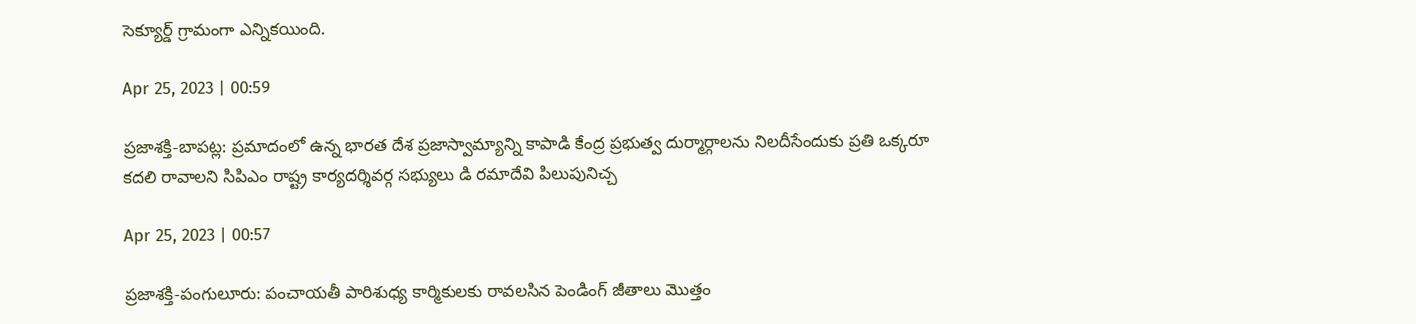సెక్యూర్డ్‌ గ్రామంగా ఎన్నికయింది.

Apr 25, 2023 | 00:59

ప్రజాశక్తి-బాపట్ల: ప్రమాదంలో ఉన్న భారత దేశ ప్రజాస్వామ్యాన్ని కాపాడి కేంద్ర ప్రభుత్వ దుర్మార్గాలను నిలదీసేందుకు ప్రతి ఒక్కరూ కదలి రావాలని సిపిఎం రాష్ట్ర కార్యదర్శివర్గ సభ్యులు డి రమాదేవి పిలుపునిచ్చ

Apr 25, 2023 | 00:57

ప్రజాశక్తి-పంగులూరు: పంచాయతీ పారిశుధ్య కార్మికులకు రావలసిన పెండింగ్‌ జీతాలు మొత్తం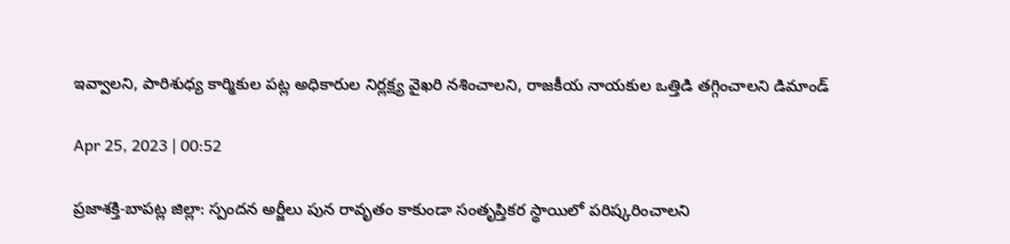ఇవ్వాలని, పారిశుధ్య కార్మికుల పట్ల అధికారుల నిర్లక్ష్య వైఖరి నశించాలని, రాజకీయ నాయకుల ఒత్తిడి తగ్గించాలని డిమాండ్‌

Apr 25, 2023 | 00:52

ప్రజాశక్తి-బాపట్ల జిల్లా: స్పందన అర్జీలు పున రావృతం కాకుండా సంతృప్తికర స్థాయిలో పరిష్కరించాలని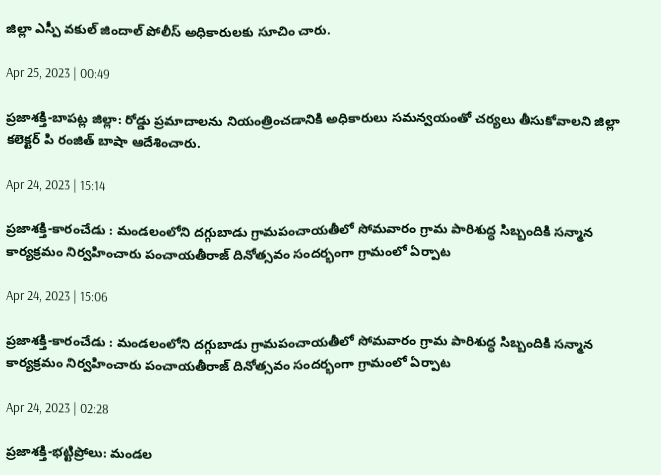జిల్లా ఎస్పీ వకుల్‌ జిందాల్‌ పోలీస్‌ అధికారులకు సూచిం చారు.

Apr 25, 2023 | 00:49

ప్రజాశక్తి-బాపట్ల జిల్లా: రోడ్డు ప్రమాదాలను నియంత్రించడానికి అధికారులు సమన్వయంతో చర్యలు తీసుకోవాలని జిల్లా కలెక్టర్‌ పి రంజిత్‌ బాషా ఆదేశించారు.

Apr 24, 2023 | 15:14

ప్రజాశక్తి-కారంచేడు : మండలంలోని దగ్గుబాడు గ్రామపంచాయతీలో సోమవారం గ్రామ పారిశుద్ధ సిబ్బందికి సన్మాన కార్యక్రమం నిర్వహించారు పంచాయతీరాజ్ దినోత్సవం సందర్భంగా గ్రామంలో ఏర్పాట

Apr 24, 2023 | 15:06

ప్రజాశక్తి-కారంచేడు : మండలంలోని దగ్గుబాడు గ్రామపంచాయతీలో సోమవారం గ్రామ పారిశుద్ధ సిబ్బందికి సన్మాన కార్యక్రమం నిర్వహించారు పంచాయతీరాజ్ దినోత్సవం సందర్భంగా గ్రామంలో ఏర్పాట

Apr 24, 2023 | 02:28

ప్రజాశక్తి-భట్టిప్రోలు: మండల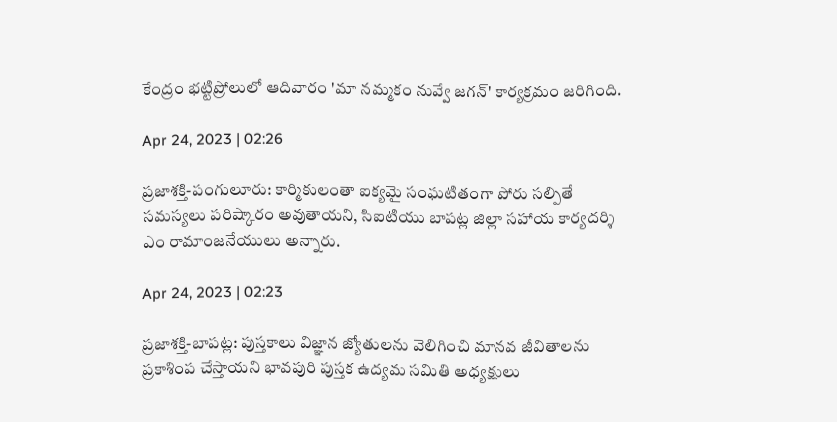కేంద్రం భట్టిప్రోలులో ఆదివారం 'మా నమ్మకం నువ్వే జగన్‌' కార్యక్రమం జరిగింది.

Apr 24, 2023 | 02:26

ప్రజాశక్తి-పంగులూరు: కార్మికులంతా ఐక్యమై సంఘటితంగా పోరు సల్పితే సమస్యలు పరిష్కారం అవుతాయని, సిఐటియు బాపట్ల జిల్లా సహాయ కార్యదర్శి ఎం రామాంజనేయులు అన్నారు.

Apr 24, 2023 | 02:23

ప్రజాశక్తి-బాపట్ల: పుస్తకాలు విజ్ఞాన జ్యోతులను వెలిగించి మానవ జీవితాలను ప్రకాశింప చేస్తాయని భావపురి పుస్తక ఉద్యమ సమితి అధ్యక్షులు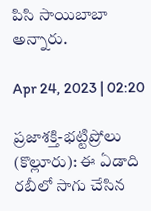పిసి సాయిబాబా అన్నారు.

Apr 24, 2023 | 02:20

ప్రజాశక్తి-భట్టిప్రోలు (కొల్లూరు): ఈ ఏడాది రబీలో సాగు చేసిన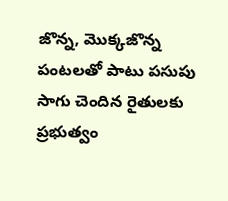జొన్న, మొక్కజొన్న పంటలతో పాటు పసుపు సాగు చెందిన రైతులకు ప్రభుత్వం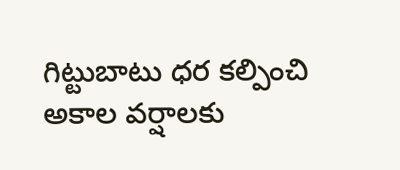గిట్టుబాటు ధర కల్పించి అకాల వర్షాలకు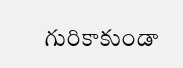గురికాకుండా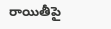రాయితీపై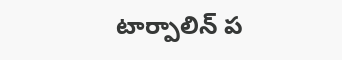టార్పాలిన్‌ ప